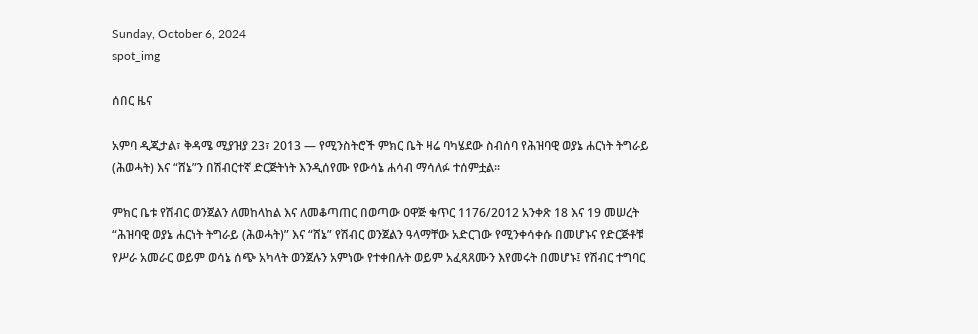Sunday, October 6, 2024
spot_img

ሰበር ዜና

አምባ ዲጂታል፣ ቅዳሜ ሚያዝያ 23፣ 2013 ― የሚንስትሮች ምክር ቤት ዛሬ ባካሄደው ስብሰባ የሕዝባዊ ወያኔ ሐርነት ትግራይ (ሕወሓት) እና “ሸኔ”ን በሽብርተኛ ድርጅትነት እንዲሰየሙ የውሳኔ ሐሳብ ማሳለፉ ተሰምቷል።

ምክር ቤቱ የሽብር ወንጀልን ለመከላከል እና ለመቆጣጠር በወጣው ዐዋጅ ቁጥር 1176/2012 አንቀጽ 18 እና 19 መሠረት “ሕዝባዊ ወያኔ ሐርነት ትግራይ (ሕወሓት)” እና “ሸኔ” የሽብር ወንጀልን ዓላማቸው አድርገው የሚንቀሳቀሱ በመሆኑና የድርጅቶቹ የሥራ አመራር ወይም ወሳኔ ሰጭ አካላት ወንጀሉን አምነው የተቀበሉት ወይም አፈጻጸሙን እየመሩት በመሆኑ፤ የሽብር ተግባር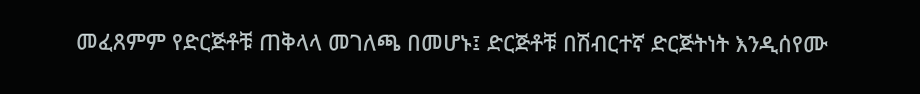መፈጸምም የድርጅቶቹ ጠቅላላ መገለጫ በመሆኑ፤ ድርጅቶቹ በሽብርተኛ ድርጅትነት እንዲሰየሙ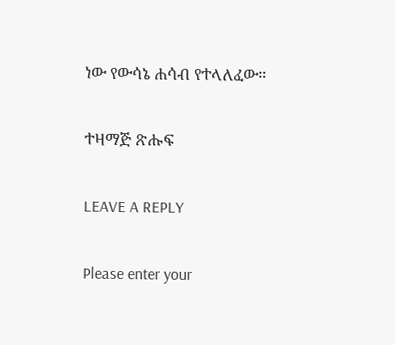ነው የውሳኔ ሐሳብ የተላለፈው።

ተዛማጅ ጽሑፍ

LEAVE A REPLY

Please enter your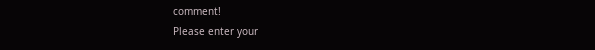comment!
Please enter your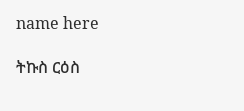name here

ትኩስ ርዕስ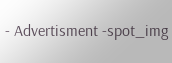- Advertisment -spot_img